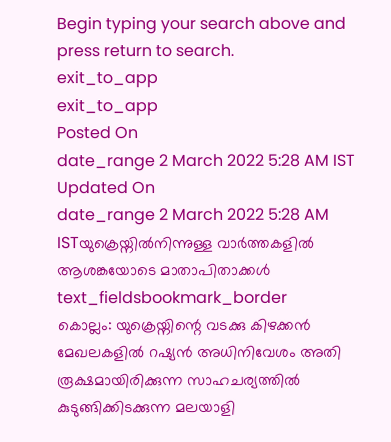Begin typing your search above and press return to search.
exit_to_app
exit_to_app
Posted On
date_range 2 March 2022 5:28 AM IST Updated On
date_range 2 March 2022 5:28 AM ISTയുക്രെയ്നിൽനിന്നുള്ള വാർത്തകളിൽ ആശങ്കയോടെ മാതാപിതാക്കൾ
text_fieldsbookmark_border
കൊല്ലം: യുക്രെയ്നിന്റെ വടക്കു കിഴക്കൻ മേഖലകളിൽ റഷ്യൻ അധിനിവേശം അതി രൂക്ഷമായിരിക്കുന്ന സാഹചര്യത്തിൽ കുടുങ്ങിക്കിടക്കുന്ന മലയാളി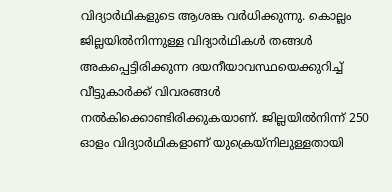വിദ്യാർഥികളുടെ ആശങ്ക വർധിക്കുന്നു. കൊല്ലം ജില്ലയിൽനിന്നുള്ള വിദ്യാർഥികൾ തങ്ങൾ അകപ്പെട്ടിരിക്കുന്ന ദയനീയാവസ്ഥയെക്കുറിച്ച് വീട്ടുകാർക്ക് വിവരങ്ങൾ നൽകിക്കൊണ്ടിരിക്കുകയാണ്. ജില്ലയിൽനിന്ന് 250 ഓളം വിദ്യാർഥികളാണ് യുക്രെയ്നിലുള്ളതായി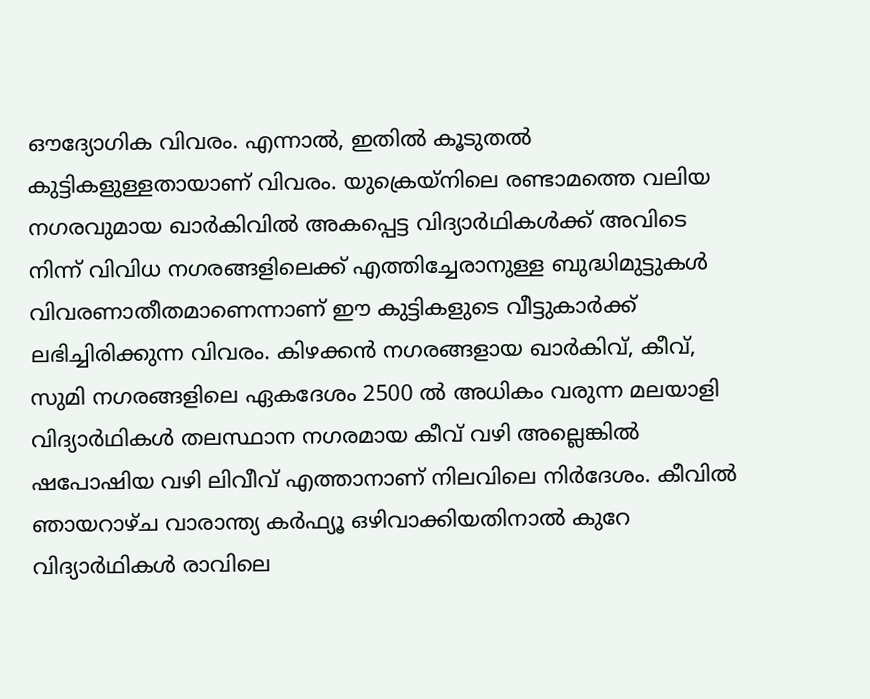ഔദ്യോഗിക വിവരം. എന്നാൽ, ഇതിൽ കൂടുതൽ കുട്ടികളുള്ളതായാണ് വിവരം. യുക്രെയ്നിലെ രണ്ടാമത്തെ വലിയ നഗരവുമായ ഖാർകിവിൽ അകപ്പെട്ട വിദ്യാർഥികൾക്ക് അവിടെ നിന്ന് വിവിധ നഗരങ്ങളിലെക്ക് എത്തിച്ചേരാനുള്ള ബുദ്ധിമുട്ടുകൾ വിവരണാതീതമാണെന്നാണ് ഈ കുട്ടികളുടെ വീട്ടുകാർക്ക് ലഭിച്ചിരിക്കുന്ന വിവരം. കിഴക്കൻ നഗരങ്ങളായ ഖാർകിവ്, കീവ്, സുമി നഗരങ്ങളിലെ ഏകദേശം 2500 ൽ അധികം വരുന്ന മലയാളി വിദ്യാർഥികൾ തലസ്ഥാന നഗരമായ കീവ് വഴി അല്ലെങ്കിൽ ഷപോഷിയ വഴി ലിവീവ് എത്താനാണ് നിലവിലെ നിർദേശം. കീവിൽ ഞായറാഴ്ച വാരാന്ത്യ കർഫ്യൂ ഒഴിവാക്കിയതിനാൽ കുറേ വിദ്യാർഥികൾ രാവിലെ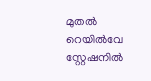മുതൽ റെയിൽവേ സ്റ്റേഷനിൽ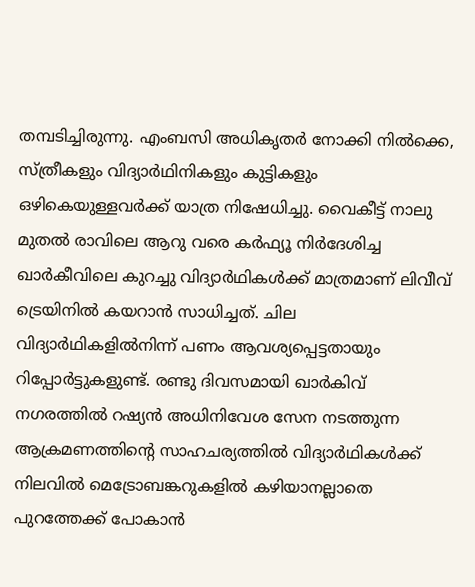തമ്പടിച്ചിരുന്നു. എംബസി അധികൃതർ നോക്കി നിൽക്കെ, സ്ത്രീകളും വിദ്യാർഥിനികളും കുട്ടികളും ഒഴികെയുള്ളവർക്ക് യാത്ര നിഷേധിച്ചു. വൈകീട്ട് നാലു മുതൽ രാവിലെ ആറു വരെ കർഫ്യൂ നിർദേശിച്ച ഖാർകീവിലെ കുറച്ചു വിദ്യാർഥികൾക്ക് മാത്രമാണ് ലിവീവ് ട്രെയിനിൽ കയറാൻ സാധിച്ചത്. ചില വിദ്യാർഥികളിൽനിന്ന് പണം ആവശ്യപ്പെട്ടതായും റിപ്പോർട്ടുകളുണ്ട്. രണ്ടു ദിവസമായി ഖാർകിവ് നഗരത്തിൽ റഷ്യൻ അധിനിവേശ സേന നടത്തുന്ന ആക്രമണത്തിന്റെ സാഹചര്യത്തിൽ വിദ്യാർഥികൾക്ക് നിലവിൽ മെട്രോബങ്കറുകളിൽ കഴിയാനല്ലാതെ പുറത്തേക്ക് പോകാൻ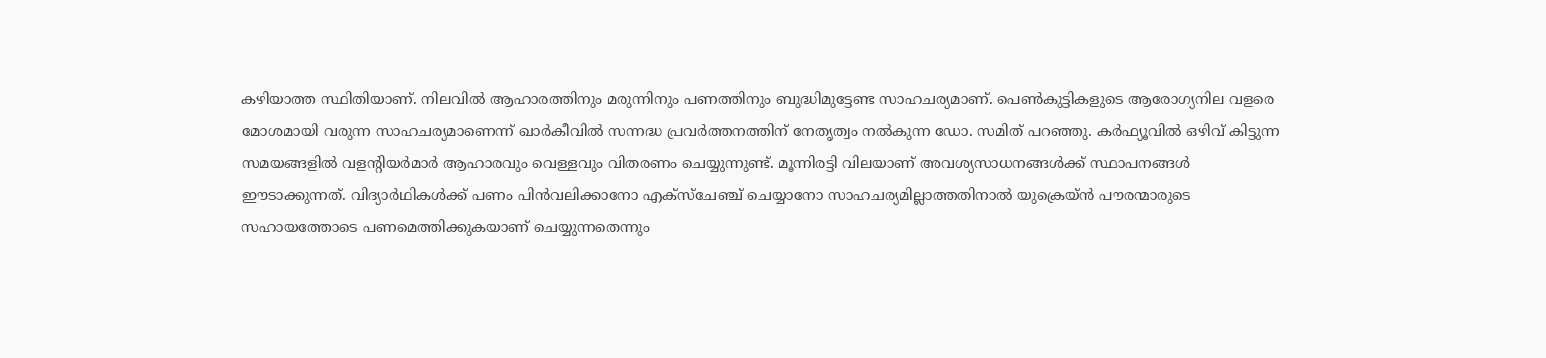കഴിയാത്ത സ്ഥിതിയാണ്. നിലവിൽ ആഹാരത്തിനും മരുന്നിനും പണത്തിനും ബുദ്ധിമുട്ടേണ്ട സാഹചര്യമാണ്. പെൺകുട്ടികളുടെ ആരോഗ്യനില വളരെ മോശമായി വരുന്ന സാഹചര്യമാണെന്ന് ഖാർകീവിൽ സന്നദ്ധ പ്രവർത്തനത്തിന് നേതൃത്വം നൽകുന്ന ഡോ. സമിത് പറഞ്ഞു. കർഫ്യൂവിൽ ഒഴിവ് കിട്ടുന്ന സമയങ്ങളിൽ വളന്റിയർമാർ ആഹാരവും വെള്ളവും വിതരണം ചെയ്യുന്നുണ്ട്. മൂന്നിരട്ടി വിലയാണ് അവശ്യസാധനങ്ങൾക്ക് സ്ഥാപനങ്ങൾ ഈടാക്കുന്നത്. വിദ്യാർഥികൾക്ക് പണം പിൻവലിക്കാനോ എക്സ്ചേഞ്ച് ചെയ്യാനോ സാഹചര്യമില്ലാത്തതിനാൽ യുക്രെയ്ൻ പൗരന്മാരുടെ സഹായത്തോടെ പണമെത്തിക്കുകയാണ് ചെയ്യുന്നതെന്നും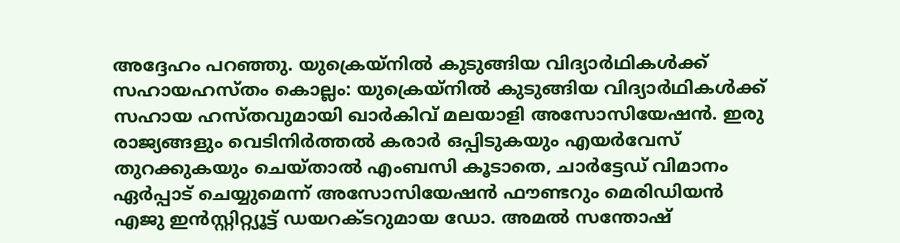അദ്ദേഹം പറഞ്ഞു. യുക്രെയ്നിൽ കുടുങ്ങിയ വിദ്യാർഥികൾക്ക് സഹായഹസ്തം കൊല്ലം: യുക്രെയ്നിൽ കുടുങ്ങിയ വിദ്യാർഥികൾക്ക് സഹായ ഹസ്തവുമായി ഖാർകിവ് മലയാളി അസോസിയേഷൻ. ഇരു രാജ്യങ്ങളും വെടിനിർത്തൽ കരാർ ഒപ്പിടുകയും എയർവേസ് തുറക്കുകയും ചെയ്താൽ എംബസി കൂടാതെ, ചാർട്ടേഡ് വിമാനം ഏർപ്പാട് ചെയ്യുമെന്ന് അസോസിയേഷൻ ഫൗണ്ടറും മെരിഡിയൻ എജു ഇൻസ്റ്റിറ്റ്യൂട്ട് ഡയറക്ടറുമായ ഡോ. അമൽ സന്തോഷ്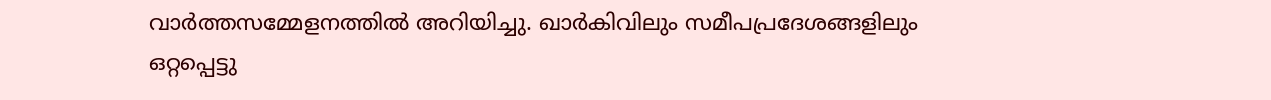വാർത്തസമ്മേളനത്തിൽ അറിയിച്ചു. ഖാർകിവിലും സമീപപ്രദേശങ്ങളിലും ഒറ്റപ്പെട്ടു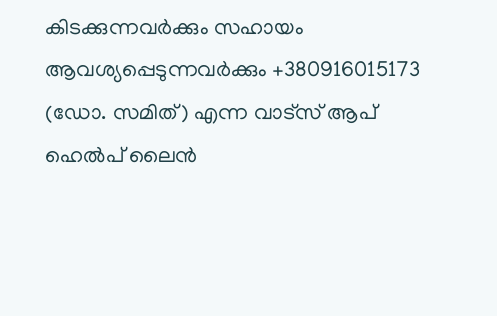കിടക്കുന്നവർക്കും സഹായം ആവശ്യപ്പെടുന്നവർക്കും +380916015173 (ഡോ. സമിത്) എന്ന വാട്സ് ആപ് ഹെൽപ് ലൈൻ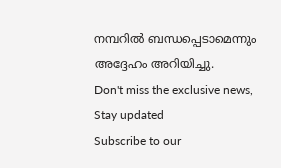നമ്പറിൽ ബന്ധപ്പെടാമെന്നും അദ്ദേഹം അറിയിച്ചു.
Don't miss the exclusive news, Stay updated
Subscribe to our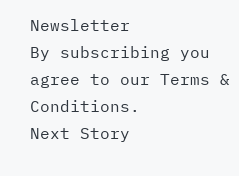Newsletter
By subscribing you agree to our Terms & Conditions.
Next Story